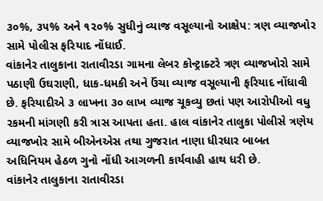૩૦%, ૩૫% અને ૧૨૦% સુધીનું વ્યાજ વસૂલ્યાનો આક્ષેપ: ત્રણ વ્યાજખોર સામે પોલીસ ફરિયાદ નોંધાઈ.
વાંકાનેર તાલુકાના રાતાવીરડા ગામના લેબર કોન્ટ્રાક્ટરે ત્રણ વ્યાજખોરો સામે પઠાણી ઉઘરાણી, ધાક-ધમકી અને ઉંચા વ્યાજ વસૂલ્યાની ફરિયાદ નોંધાવી છે. ફરિયાદીએ ૩ લાખના ૩૦ લાખ વ્યાજ ચૂકવ્યુ છતાં પણ આરોપીઓ વધુ રકમની માંગણી કરી ત્રાસ આપતા હતા. હાલ વાંકાનેર તાલુકા પોલીસે ત્રણેય વ્યાજખોર સામે બીએનએસ તથા ગુજરાત નાણા ધીરધાર બાબત અધિનિયમ હેઠળ ગુનો નોંધી આગળની કાર્યવાહી હાથ ધરી છે.
વાંકાનેર તાલુકાના રાતાવીરડા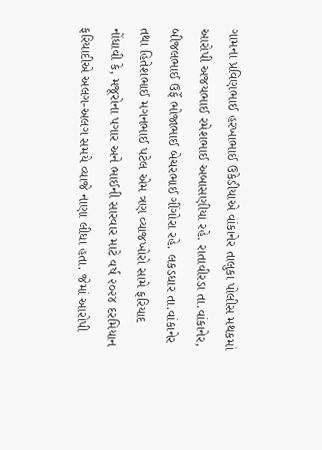ગામના પ્રવિણભાઈ હરખાભાઈ ઉકેડીયાએ વાંકાનેર તાલુકા પોલીસ મથકમાં આરોપી અજયભાઈ રમેશભાઈ અબાસણીયા રહે. રાતાવીરડા તા.વાંકાનેર, બીજલભાઈ ઉર્ફે ભોજાભાઈ બેચરભાઈ ગીંગોરા રહે. લકડધાર તા.વાંકાનેર તથા હિતેશભાઈ મગનભાઈ પટેલ એમ ત્રણ વ્યાજખોરો સામે ફરિયાદ નોંધાવી કે, મજૂરોના પગાર અને ભાઈની સારવાર માટે વર્ષ ૨૦૨૪ દરમિયાન ફરિયાદીએ અલગ-અલગ સમયે વ્યાજે નાણા લીધા હતા. જેમાં આરોપી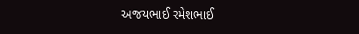અજયભાઈ રમેશભાઈ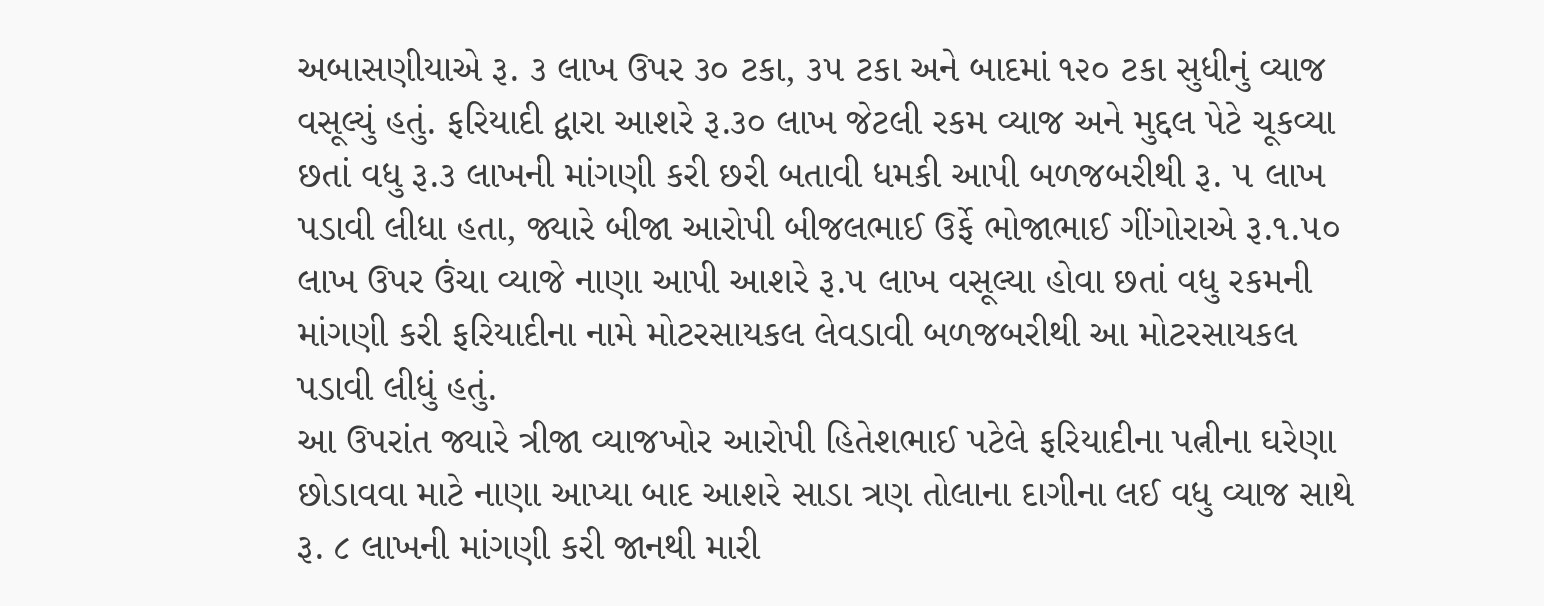અબાસણીયાએ રૂ. ૩ લાખ ઉપર ૩૦ ટકા, ૩૫ ટકા અને બાદમાં ૧૨૦ ટકા સુધીનું વ્યાજ વસૂલ્યું હતું. ફરિયાદી દ્વારા આશરે રૂ.૩૦ લાખ જેટલી રકમ વ્યાજ અને મુદ્દલ પેટે ચૂકવ્યા છતાં વધુ રૂ.૩ લાખની માંગણી કરી છરી બતાવી ધમકી આપી બળજબરીથી રૂ. ૫ લાખ પડાવી લીધા હતા, જ્યારે બીજા આરોપી બીજલભાઈ ઉર્ફે ભોજાભાઈ ગીંગોરાએ રૂ.૧.૫૦ લાખ ઉપર ઉંચા વ્યાજે નાણા આપી આશરે રૂ.૫ લાખ વસૂલ્યા હોવા છતાં વધુ રકમની માંગણી કરી ફરિયાદીના નામે મોટરસાયકલ લેવડાવી બળજબરીથી આ મોટરસાયકલ પડાવી લીધું હતું.
આ ઉપરાંત જ્યારે ત્રીજા વ્યાજખોર આરોપી હિતેશભાઈ પટેલે ફરિયાદીના પત્નીના ઘરેણા છોડાવવા માટે નાણા આપ્યા બાદ આશરે સાડા ત્રણ તોલાના દાગીના લઈ વધુ વ્યાજ સાથે રૂ. ૮ લાખની માંગણી કરી જાનથી મારી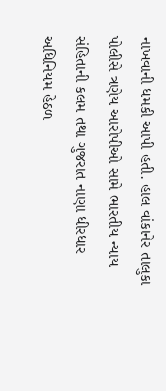નાખવાની ધમકી આપી હતી. હાલ વાંકાનેર તાલુકા પોલીસે ત્રણેય આરોપીઓ સામે ભારતીય ન્યાય સંહિતાની કલમ તથા ગુજરાત નાણા ધીરધાર અધિનિયમ હેઠળ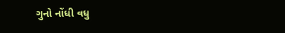ગુનો નોંધી વધુ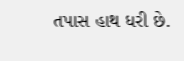તપાસ હાથ ધરી છે.